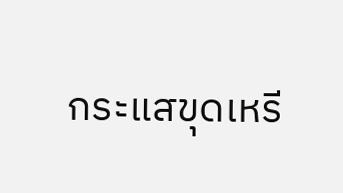กระแสขุดเหรี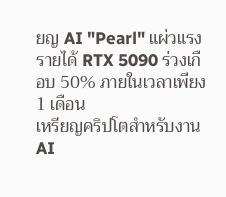ยญ AI "Pearl" แผ่วแรง รายได้ RTX 5090 ร่วงเกือบ 50% ภายในเวลาเพียง 1 เดือน
เหรียญคริปโตสำหรับงาน AI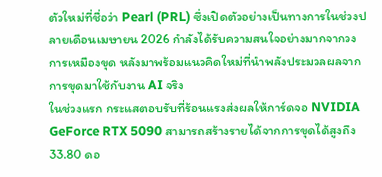ตัวใหม่ที่ชื่อว่า Pearl (PRL) ซึ่งเปิดตัวอย่างเป็นทางการในช่วงปลายเดือนเมษายน 2026 กำลังได้รับความสนใจอย่างมากจากวงการเหมืองขุด หลังมาพร้อมแนวคิดใหม่ที่นำพลังประมวลผลจากการขุดมาใช้กับงาน AI จริง
ในช่วงแรก กระแสตอบรับที่ร้อนแรงส่งผลให้การ์ดจอ NVIDIA GeForce RTX 5090 สามารถสร้างรายได้จากการขุดได้สูงถึง 33.80 ดอ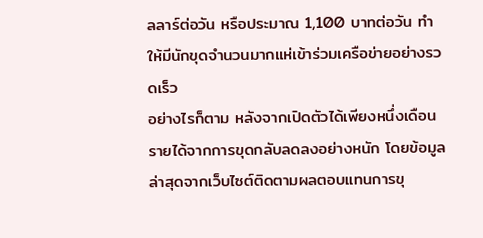ลลาร์ต่อวัน หรือประมาณ 1,100 บาทต่อวัน ทำให้มีนักขุดจำนวนมากแห่เข้าร่วมเครือข่ายอย่างรวดเร็ว
อย่างไรก็ตาม หลังจากเปิดตัวได้เพียงหนึ่งเดือน รายได้จากการขุดกลับลดลงอย่างหนัก โดยข้อมูลล่าสุดจากเว็บไซต์ติดตามผลตอบแทนการขุ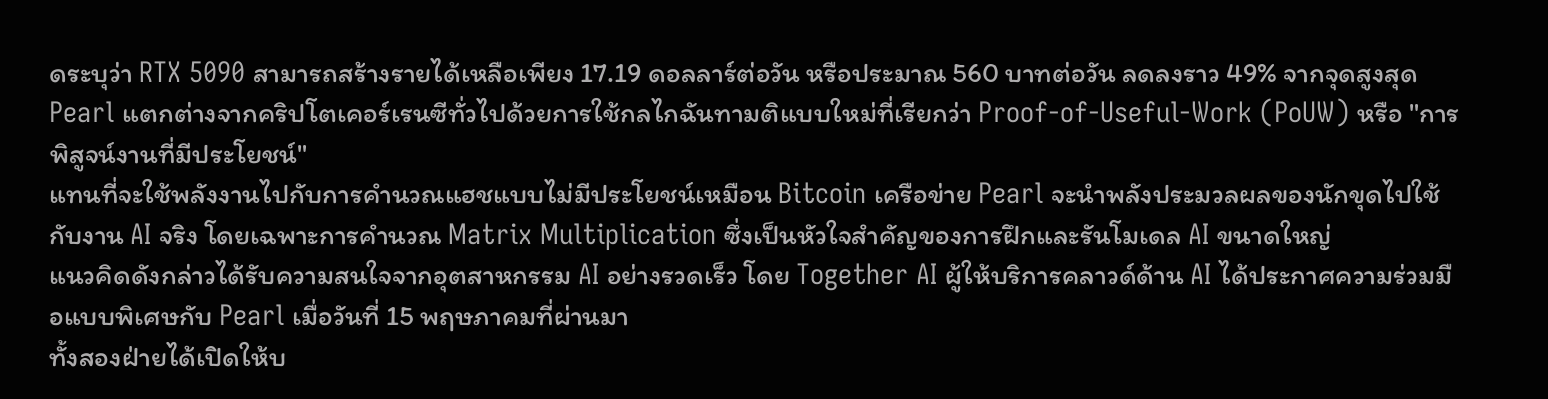ดระบุว่า RTX 5090 สามารถสร้างรายได้เหลือเพียง 17.19 ดอลลาร์ต่อวัน หรือประมาณ 560 บาทต่อวัน ลดลงราว 49% จากจุดสูงสุด
Pearl แตกต่างจากคริปโตเคอร์เรนซีทั่วไปด้วยการใช้กลไกฉันทามติแบบใหม่ที่เรียกว่า Proof-of-Useful-Work (PoUW) หรือ "การพิสูจน์งานที่มีประโยชน์"
แทนที่จะใช้พลังงานไปกับการคำนวณแฮชแบบไม่มีประโยชน์เหมือน Bitcoin เครือข่าย Pearl จะนำพลังประมวลผลของนักขุดไปใช้กับงาน AI จริง โดยเฉพาะการคำนวณ Matrix Multiplication ซึ่งเป็นหัวใจสำคัญของการฝึกและรันโมเดล AI ขนาดใหญ่
แนวคิดดังกล่าวได้รับความสนใจจากอุตสาหกรรม AI อย่างรวดเร็ว โดย Together AI ผู้ให้บริการคลาวด์ด้าน AI ได้ประกาศความร่วมมือแบบพิเศษกับ Pearl เมื่อวันที่ 15 พฤษภาคมที่ผ่านมา
ทั้งสองฝ่ายได้เปิดให้บ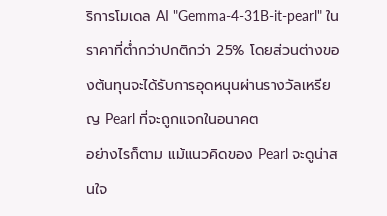ริการโมเดล AI "Gemma-4-31B-it-pearl" ในราคาที่ต่ำกว่าปกติกว่า 25% โดยส่วนต่างของต้นทุนจะได้รับการอุดหนุนผ่านรางวัลเหรียญ Pearl ที่จะถูกแจกในอนาคต
อย่างไรก็ตาม แม้แนวคิดของ Pearl จะดูน่าสนใจ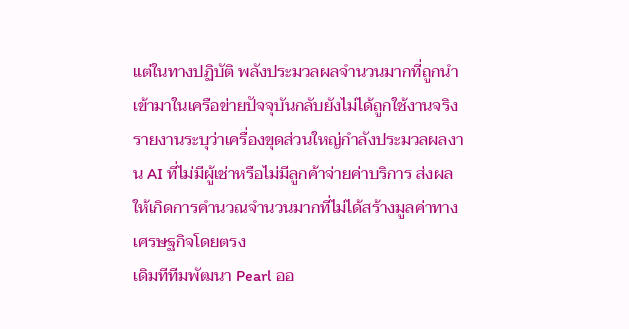แต่ในทางปฏิบัติ พลังประมวลผลจำนวนมากที่ถูกนำเข้ามาในเครือข่ายปัจจุบันกลับยังไม่ได้ถูกใช้งานจริง
รายงานระบุว่าเครื่องขุดส่วนใหญ่กำลังประมวลผลงาน AI ที่ไม่มีผู้เช่าหรือไม่มีลูกค้าจ่ายค่าบริการ ส่งผลให้เกิดการคำนวณจำนวนมากที่ไม่ได้สร้างมูลค่าทางเศรษฐกิจโดยตรง
เดิมทีทีมพัฒนา Pearl ออ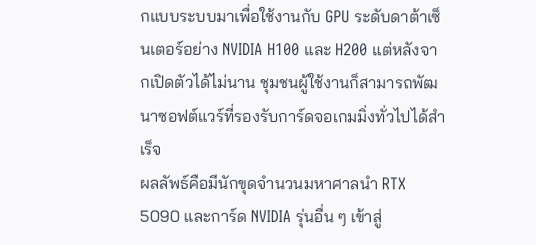กแบบระบบมาเพื่อใช้งานกับ GPU ระดับดาต้าเซ็นเตอร์อย่าง NVIDIA H100 และ H200 แต่หลังจากเปิดตัวได้ไม่นาน ชุมชนผู้ใช้งานก็สามารถพัฒนาซอฟต์แวร์ที่รองรับการ์ดจอเกมมิ่งทั่วไปได้สำเร็จ
ผลลัพธ์คือมีนักขุดจำนวนมหาศาลนำ RTX 5090 และการ์ด NVIDIA รุ่นอื่น ๆ เข้าสู่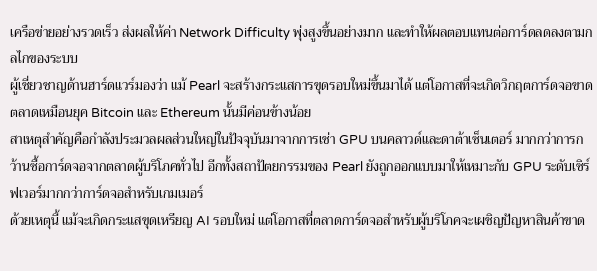เครือข่ายอย่างรวดเร็ว ส่งผลให้ค่า Network Difficulty พุ่งสูงขึ้นอย่างมาก และทำให้ผลตอบแทนต่อการ์ดลดลงตามกลไกของระบบ
ผู้เชี่ยวชาญด้านฮาร์ดแวร์มองว่า แม้ Pearl จะสร้างกระแสการขุดรอบใหม่ขึ้นมาได้ แต่โอกาสที่จะเกิดวิกฤตการ์ดจอขาดตลาดเหมือนยุค Bitcoin และ Ethereum นั้นมีค่อนข้างน้อย
สาเหตุสำคัญคือกำลังประมวลผลส่วนใหญ่ในปัจจุบันมาจากการเช่า GPU บนคลาวด์และดาต้าเซ็นเตอร์ มากกว่าการกว้านซื้อการ์ดจอจากตลาดผู้บริโภคทั่วไป อีกทั้งสถาปัตยกรรมของ Pearl ยังถูกออกแบบมาให้เหมาะกับ GPU ระดับเซิร์ฟเวอร์มากกว่าการ์ดจอสำหรับเกมเมอร์
ด้วยเหตุนี้ แม้จะเกิดกระแสขุดเหรียญ AI รอบใหม่ แต่โอกาสที่ตลาดการ์ดจอสำหรับผู้บริโภคจะเผชิญปัญหาสินค้าขาด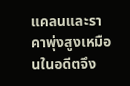แคลนและราคาพุ่งสูงเหมือนในอดีตจึง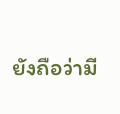ยังถือว่ามี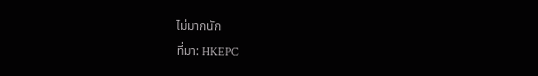ไม่มากนัก
ที่มา: HKEPC